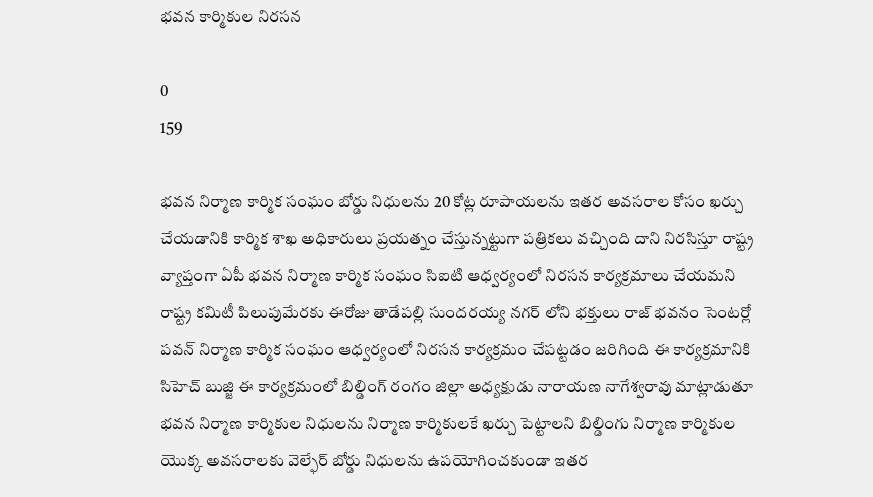భవన కార్మికుల నిరసన

0
159

భవన నిర్మాణ కార్మిక సంఘం బోర్డు నిధులను 20 కోట్ల రూపాయలను ఇతర అవసరాల కోసం ఖర్చు చేయడానికి కార్మిక శాఖ అధికారులు ప్రయత్నం చేస్తున్నట్టుగా పత్రికలు వచ్చింది దాని నిరసిస్తూ రాష్ట్ర వ్యాప్తంగా ఏపీ భవన నిర్మాణ కార్మిక సంఘం సిఐటి ఆధ్వర్యంలో నిరసన కార్యక్రమాలు చేయమని రాష్ట్ర కమిటీ పిలుపుమేరకు ఈరోజు తాడేపల్లి సుందరయ్య నగర్ లోని భక్తులు రాజ్ భవనం సెంటర్లో పవన్ నిర్మాణ కార్మిక సంఘం ఆధ్వర్యంలో నిరసన కార్యక్రమం చేపట్టడం జరిగింది ఈ కార్యక్రమానికి సిహెచ్ బుజ్జి ఈ కార్యక్రమంలో బిల్డింగ్ రంగం జిల్లా అధ్యక్షుడు నారాయణ నాగేశ్వరావు మాట్లాడుతూ భవన నిర్మాణ కార్మికుల నిధులను నిర్మాణ కార్మికులకే ఖర్చు పెట్టాలని బిల్డింగు నిర్మాణ కార్మికుల యొక్క అవసరాలకు వెల్ఫేర్ బోర్డు నిధులను ఉపయోగించకుండా ఇతర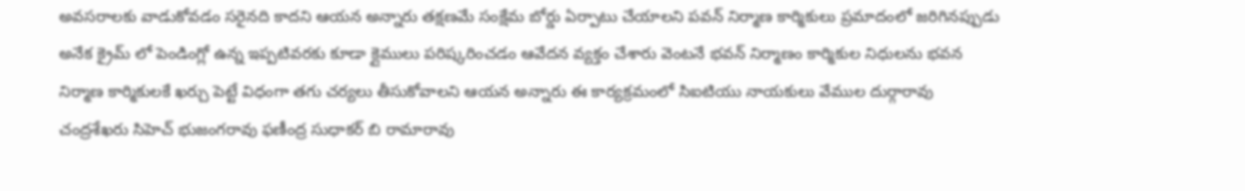అవసరాలకు వాడుకోవడం సరైనది కాదని ఆయన అన్నారు తక్షణమే సంక్షేమ బోర్డు ఏర్పాటు చేయాలని పవన్ నిర్మాణ కార్మికులు ప్రమాదంలో జరిగినప్పుడు అనేక క్రైమ్ లో పెండింగ్లో ఉన్న ఇప్పటివరకు కూడా క్లైములు పరిష్కరించడం ఆవేదన వ్యక్తం చేశారు వెంటనే భవన్ నిర్మాణం కార్మికుల నిధులను భవన నిర్మాణ కార్మికులకే ఖర్చు పెట్టే విధంగా తగు చర్యలు తీసుకోవాలని ఆయన అన్నారు ఈ కార్యక్రమంలో సిఐటియు నాయకులు వేముల దుర్గారావు చంద్రశేఖరు సిహెచ్ భుజంగరావు ఫణీంద్ర సుధాకర్ బి రామారావు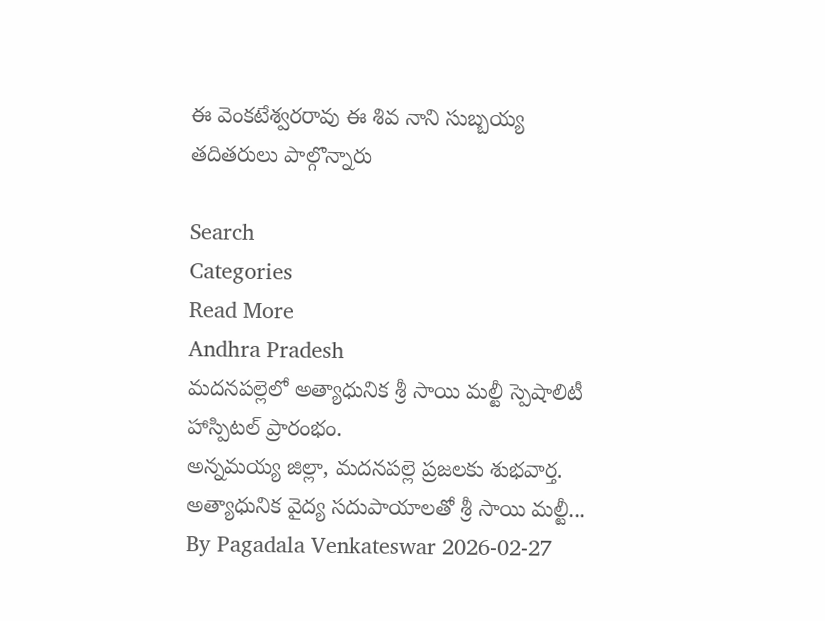ఈ వెంకటేశ్వరరావు ఈ శివ నాని సుబ్బయ్య తదితరులు పాల్గొన్నారు

Search
Categories
Read More
Andhra Pradesh
మదనపల్లెలో అత్యాధునిక శ్రీ సాయి మల్టీ స్పెషాలిటీ హాస్పిటల్ ప్రారంభం.
అన్నమయ్య జిల్లా, మదనపల్లె ప్రజలకు శుభవార్త. అత్యాధునిక వైద్య సదుపాయాలతో శ్రీ సాయి మల్టీ...
By Pagadala Venkateswar 2026-02-27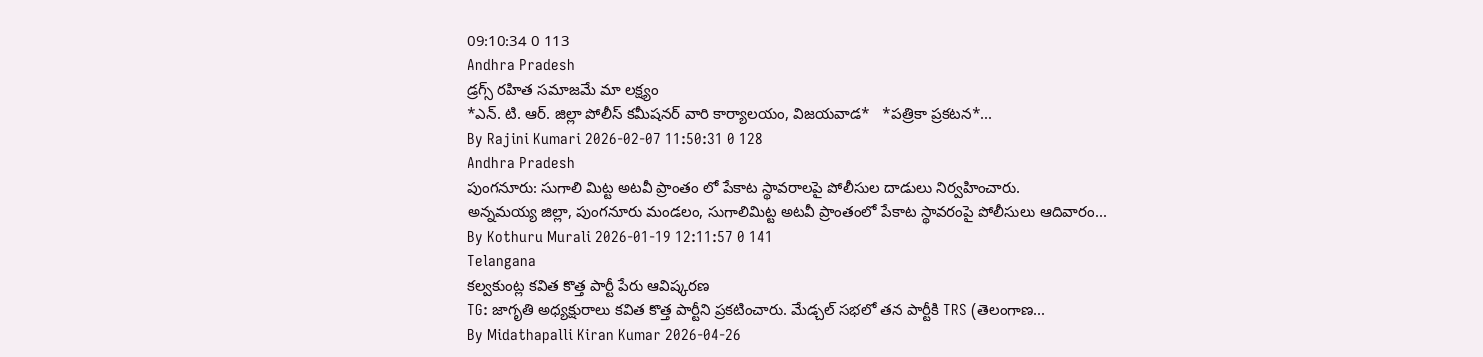09:10:34 0 113
Andhra Pradesh
డ్రగ్స్ రహిత సమాజమే మా లక్ష్యం
*ఎన్. టి. ఆర్. జిల్లా పోలీస్ కమీషనర్ వారి కార్యాలయం, విజయవాడ*   *పత్రికా ప్రకటన*...
By Rajini Kumari 2026-02-07 11:50:31 0 128
Andhra Pradesh
పుంగనూరు: సుగాలి మిట్ట అటవీ ప్రాంతం లో పేకాట స్థావరాలపై పోలీసుల దాడులు నిర్వహించారు.
అన్నమయ్య జిల్లా, పుంగనూరు మండలం, సుగాలిమిట్ట అటవీ ప్రాంతంలో పేకాట స్థావరంపై పోలీసులు ఆదివారం...
By Kothuru Murali 2026-01-19 12:11:57 0 141
Telangana
కల్వకుంట్ల కవిత కొత్త పార్టీ పేరు ఆవిష్కరణ
TG: జాగృతి అధ్యక్షురాలు కవిత కొత్త పార్టీని ప్రకటించారు. మేడ్చల్ సభలో తన పార్టీకి TRS (తెలంగాణ...
By Midathapalli Kiran Kumar 2026-04-26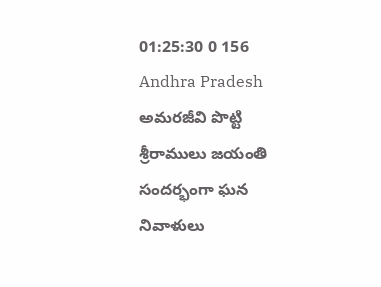01:25:30 0 156
Andhra Pradesh
అమరజీవి పొట్టి శ్రీరాములు జయంతి సందర్భంగా ఘన నివాళులు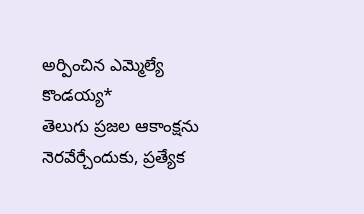అర్పించిన ఎమ్మెల్యే కొండయ్య*
తెలుగు ప్రజల ఆకాంక్షను నెరవేర్చేందుకు, ప్రత్యేక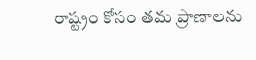రాష్ట్రం కోసం తమ ప్రాణాలను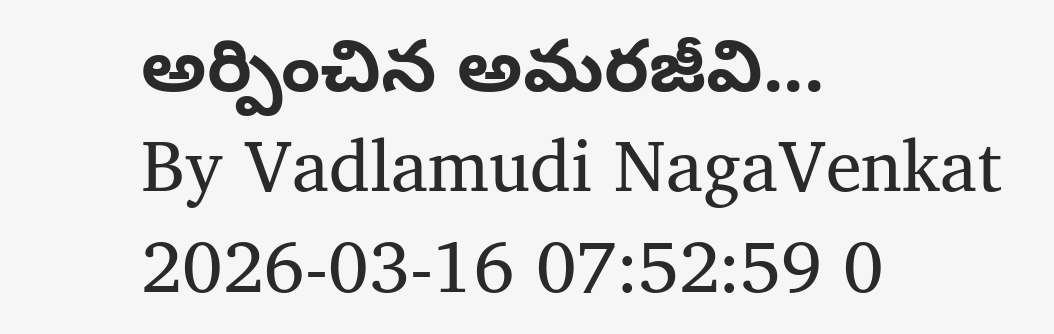అర్పించిన అమరజీవి...
By Vadlamudi NagaVenkat 2026-03-16 07:52:59 0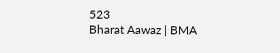523
Bharat Aawaz | BMA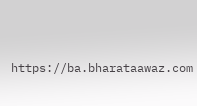https://ba.bharataawaz.com